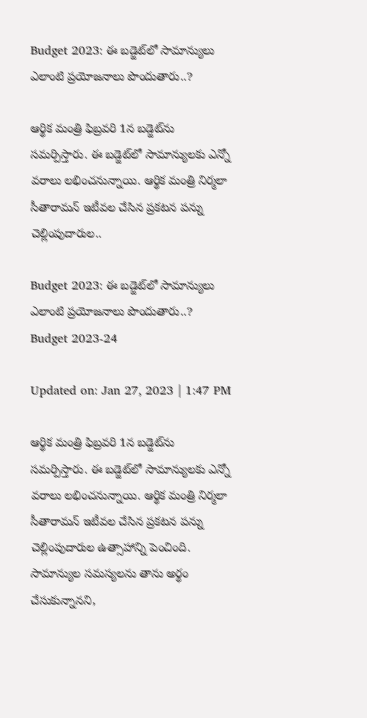Budget 2023: ఈ బడ్జెట్‌లో సామాన్యులు ఎలాంటి ప్రయోజనాలు పొందుతారు..?

ఆర్థిక మంత్రి ఫిబ్రవరి 1న బడ్జెట్‌ను సమర్పిస్తారు. ఈ బడ్జెట్‌లో సామాన్యులకు ఎన్నో వరాలు లభించనున్నాయి. ఆర్థిక మంత్రి నిర్మలా సీతారామన్ ఇటీవల చేసిన ప్రకటన పన్ను చెల్లింపుదారుల..

Budget 2023: ఈ బడ్జెట్‌లో సామాన్యులు ఎలాంటి ప్రయోజనాలు పొందుతారు..?
Budget 2023-24

Updated on: Jan 27, 2023 | 1:47 PM

ఆర్థిక మంత్రి ఫిబ్రవరి 1న బడ్జెట్‌ను సమర్పిస్తారు. ఈ బడ్జెట్‌లో సామాన్యులకు ఎన్నో వరాలు లభించనున్నాయి. ఆర్థిక మంత్రి నిర్మలా సీతారామన్ ఇటీవల చేసిన ప్రకటన పన్ను చెల్లింపుదారుల ఉత్సాహాన్ని పెంచింది. సామాన్యుల సమస్యలను తాను అర్థం చేసుకున్నానని,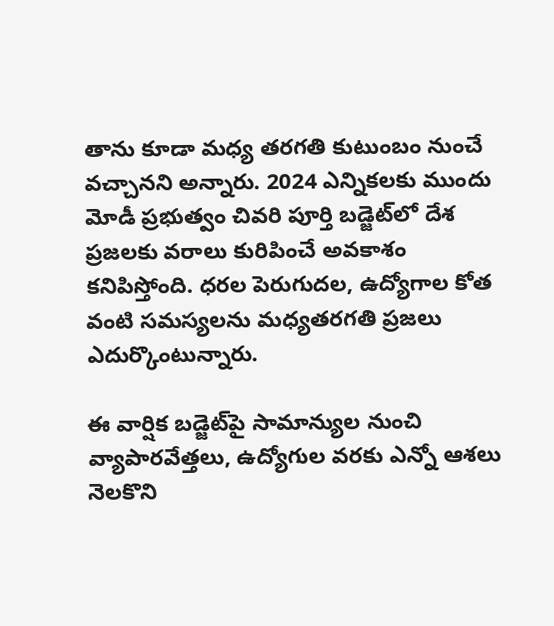తాను కూడా మధ్య తరగతి కుటుంబం నుంచే వచ్చానని అన్నారు. 2024 ఎన్నికలకు ముందు మోడీ ప్రభుత్వం చివరి పూర్తి బడ్జెట్‌లో దేశ ప్రజలకు వరాలు కురిపించే అవకాశం కనిపిస్తోంది. ధరల పెరుగుదల, ఉద్యోగాల కోత వంటి సమస్యలను మధ్యతరగతి ప్రజలు ఎదుర్కొంటున్నారు.

ఈ వార్షిక బడ్జెట్‌పై సామాన్యుల నుంచి వ్యాపారవేత్తలు, ఉద్యోగుల వరకు ఎన్నో ఆశలు నెలకొని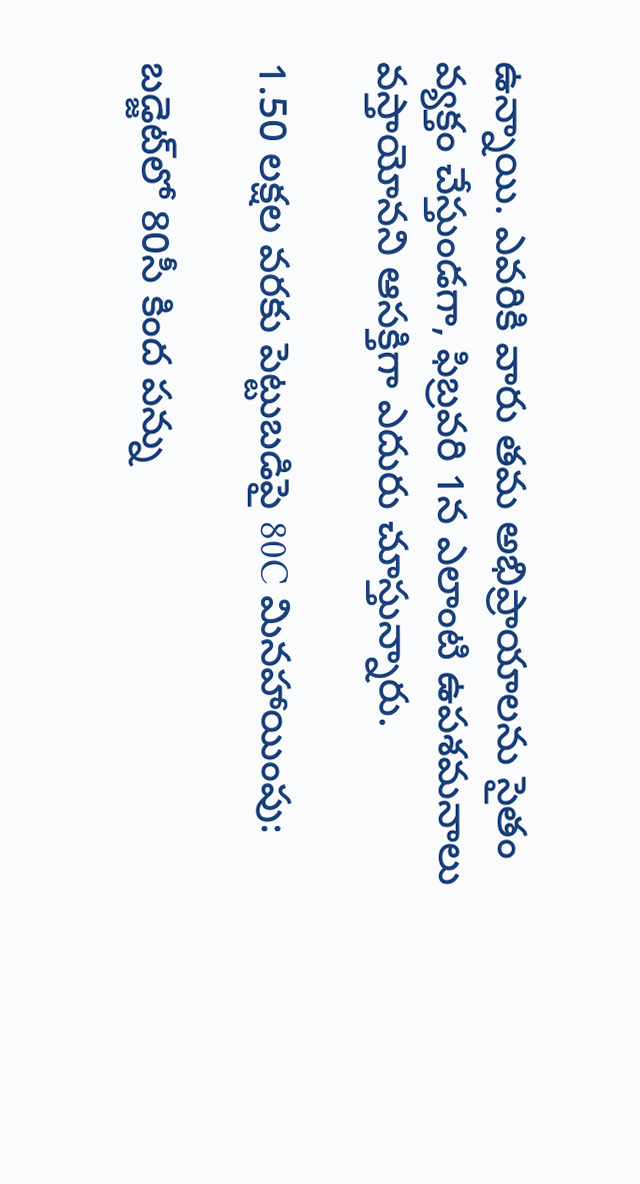ఉన్నాయి. ఎవరికి వారు తమ అభిప్రాయాలను సైతం వ్యక్తం చేస్తుండగా, ఫిబ్రవరి 1న ఎలాంటి ఉపశమనాలు వస్తాయోనని ఆసక్తిగా ఎదురు చూస్తున్నారు.

1.50 లక్షల వరకు పెట్టుబడిపై 80C మినహాయింపు:

బడ్జెట్‌లో 80సీ కింద పన్ను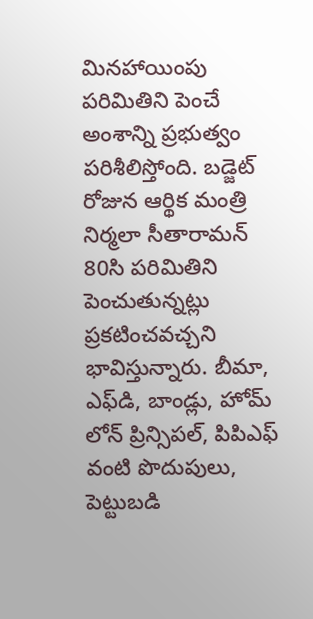మినహాయింపు పరిమితిని పెంచే అంశాన్ని ప్రభుత్వం పరిశీలిస్తోంది. బడ్జెట్ రోజున ఆర్థిక మంత్రి నిర్మలా సీతారామన్ 80సి పరిమితిని పెంచుతున్నట్లు ప్రకటించవచ్చని భావిస్తున్నారు. బీమా, ఎఫ్‌డి, బాండ్లు, హోమ్ లోన్ ప్రిన్సిపల్, పిపిఎఫ్ వంటి పొదుపులు, పెట్టుబడి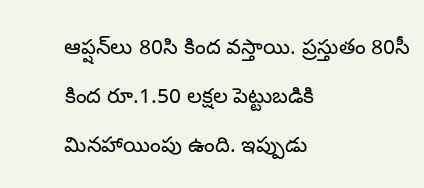ఆప్షన్‌లు 80సి కింద వస్తాయి. ప్రస్తుతం 80సీ కింద రూ.1.50 లక్షల పెట్టుబడికి మినహాయింపు ఉంది. ఇప్పుడు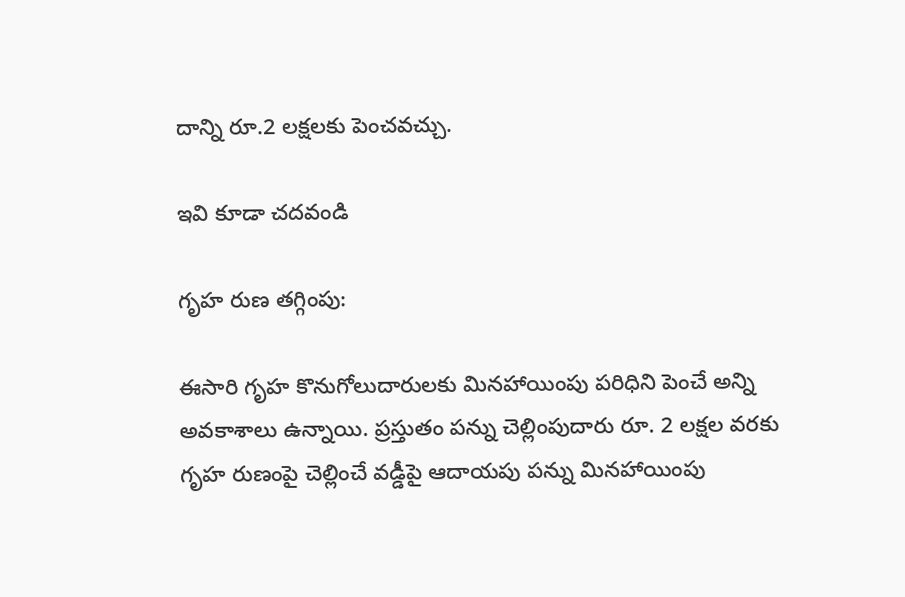దాన్ని రూ.2 లక్షలకు పెంచవచ్చు.

ఇవి కూడా చదవండి

గృహ రుణ తగ్గింపు:

ఈసారి గృహ కొనుగోలుదారులకు మినహాయింపు పరిధిని పెంచే అన్ని అవకాశాలు ఉన్నాయి. ప్రస్తుతం పన్ను చెల్లింపుదారు రూ. 2 లక్షల వరకు గృహ రుణంపై చెల్లించే వడ్డీపై ఆదాయపు పన్ను మినహాయింపు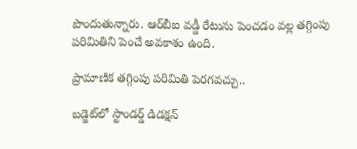పొందుతున్నారు. ఆర్‌బీఐ వడ్డీ రేటును పెంచడం వల్ల తగ్గింపు పరిమితిని పెంచే అవకాశం ఉంది.

ప్రామాణిక తగ్గింపు పరిమితి పెరగవచ్చు..

బడ్జెట్‌లో స్టాండర్డ్ డిడక్షన్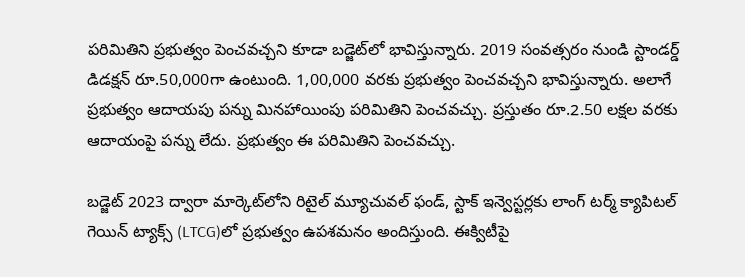పరిమితిని ప్రభుత్వం పెంచవచ్చని కూడా బడ్జెట్‌లో భావిస్తున్నారు. 2019 సంవత్సరం నుండి స్టాండర్డ్ డిడక్షన్ రూ.50,000గా ఉంటుంది. 1,00,000 వరకు ప్రభుత్వం పెంచవచ్చని భావిస్తున్నారు. అలాగే ప్రభుత్వం ఆదాయపు పన్ను మినహాయింపు పరిమితిని పెంచవచ్చు. ప్రస్తుతం రూ.2.50 లక్షల వరకు ఆదాయంపై పన్ను లేదు. ప్రభుత్వం ఈ పరిమితిని పెంచవచ్చు.

బడ్జెట్ 2023 ద్వారా మార్కెట్‌లోని రిటైల్ మ్యూచువల్ ఫండ్, స్టాక్ ఇన్వెస్టర్లకు లాంగ్ టర్మ్ క్యాపిటల్ గెయిన్ ట్యాక్స్ (LTCG)లో ప్రభుత్వం ఉపశమనం అందిస్తుంది. ఈక్విటీపై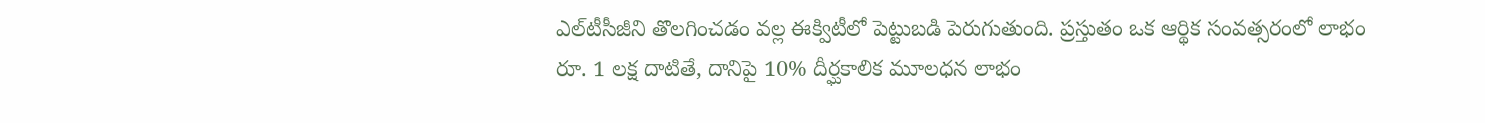ఎల్‌టీసీజీని తొలగించడం వల్ల ఈక్విటీలో పెట్టుబడి పెరుగుతుంది. ప్రస్తుతం ఒక ఆర్థిక సంవత్సరంలో లాభం రూ. 1 లక్ష దాటితే, దానిపై 10% దీర్ఘకాలిక మూలధన లాభం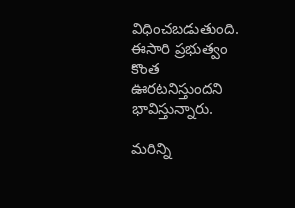విధించబడుతుంది. ఈసారి ప్రభుత్వం కొంత ఊరటనిస్తుందని భావిస్తున్నారు.

మరిన్ని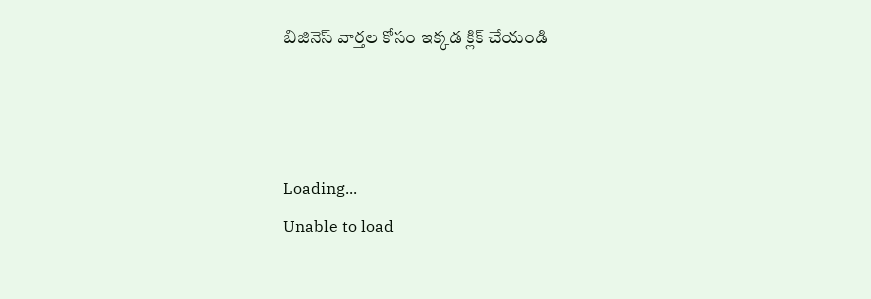బిజినెస్ వార్తల కోసం ఇక్కడ క్లిక్ చేయండి



Loading...
Unable to load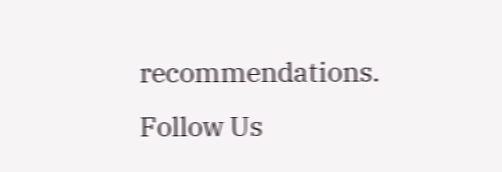recommendations.
Follow Us